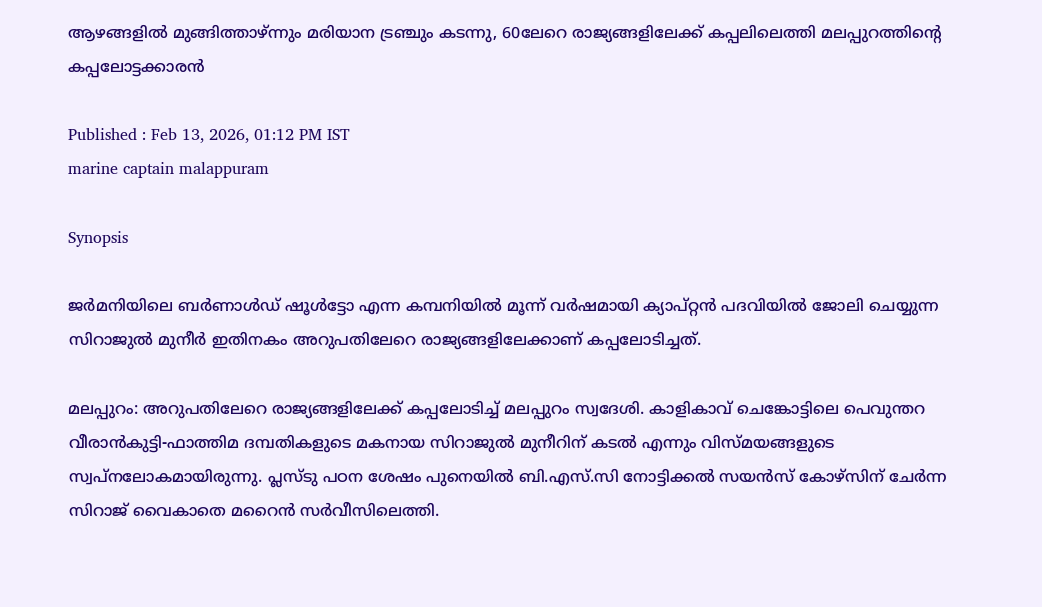ആഴങ്ങളില്‍ മുങ്ങിത്താഴ്ന്നും മരിയാന ട്രഞ്ചും കടന്നു, 60ലേറെ രാജ്യങ്ങളിലേക്ക് കപ്പലിലെത്തി മലപ്പുറത്തിന്റെ കപ്പലോട്ടക്കാരന്‍

Published : Feb 13, 2026, 01:12 PM IST
marine captain malappuram

Synopsis

ജര്‍മനിയിലെ ബര്‍ണാള്‍ഡ് ഷൂള്‍ട്ടോ എന്ന കമ്പനിയില്‍ മൂന്ന് വര്‍ഷമായി ക്യാപ്റ്റന്‍ പദവിയില്‍ ജോലി ചെയ്യുന്ന സിറാജുല്‍ മുനീര്‍ ഇതിനകം അറുപതിലേറെ രാജ്യങ്ങളിലേക്കാണ് കപ്പലോടിച്ചത്.

മലപ്പുറം: അറുപതിലേറെ രാജ്യങ്ങളിലേക്ക് കപ്പലോടിച്ച് മലപ്പുറം സ്വദേശി. കാളികാവ് ചെങ്കോട്ടിലെ പെവുന്തറ വീരാന്‍കുട്ടി-ഫാത്തിമ ദമ്പതികളുടെ മകനായ സിറാജുല്‍ മുനീറിന് കടല്‍ എന്നും വിസ്മയങ്ങളുടെ സ്വപ്നലോകമായിരുന്നു. പ്ലസ്ടു പഠന ശേഷം പുനെയില്‍ ബി.എസ്.സി നോട്ടിക്കല്‍ സയന്‍സ് കോഴ്സിന് ചേര്‍ന്ന സിറാജ് വൈകാതെ മറൈന്‍ സര്‍വീസിലെത്തി.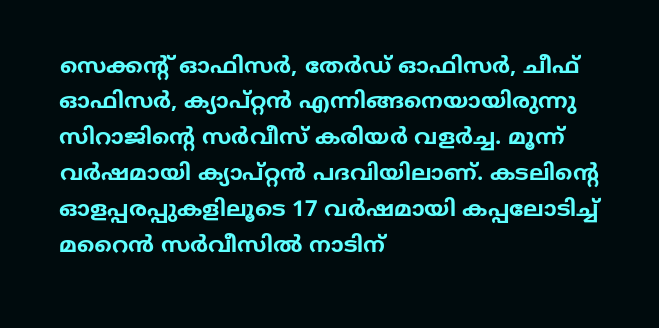സെക്കന്റ് ഓഫിസര്‍, തേര്‍ഡ് ഓഫിസര്‍, ചീഫ് ഓഫിസര്‍, ക്യാപ്റ്റന്‍ എന്നിങ്ങനെയായിരുന്നു സിറാജിന്റെ സര്‍വീസ് കരിയര്‍ വളർച്ച. മൂന്ന് വര്‍ഷമായി ക്യാപ്റ്റന്‍ പദവിയിലാണ്. കടലിന്റെ ഓളപ്പരപ്പുകളിലൂടെ 17 വര്‍ഷമായി കപ്പലോടിച്ച് മറൈന്‍ സര്‍വീസില്‍ നാടിന്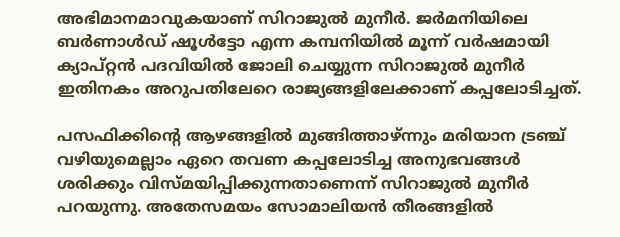അഭിമാനമാവുകയാണ് സിറാജുല്‍ മുനീര്‍. ജര്‍മനിയിലെ ബര്‍ണാള്‍ഡ് ഷൂള്‍ട്ടോ എന്ന കമ്പനിയില്‍ മൂന്ന് വര്‍ഷമായി ക്യാപ്റ്റന്‍ പദവിയില്‍ ജോലി ചെയ്യുന്ന സിറാജുല്‍ മുനീര്‍ ഇതിനകം അറുപതിലേറെ രാജ്യങ്ങളിലേക്കാണ് കപ്പലോടിച്ചത്.

പസഫിക്കിന്റെ ആഴങ്ങളില്‍ മുങ്ങിത്താഴ്ന്നും മരിയാന ട്രഞ്ച് വഴിയുമെല്ലാം ഏറെ തവണ കപ്പലോടിച്ച അനുഭവങ്ങള്‍ ശരിക്കും വിസ്മയിപ്പിക്കുന്നതാണെന്ന് സിറാജുല്‍ മുനീര്‍ പറയുന്നു. അതേസമയം സോമാലിയന്‍ തീരങ്ങളില്‍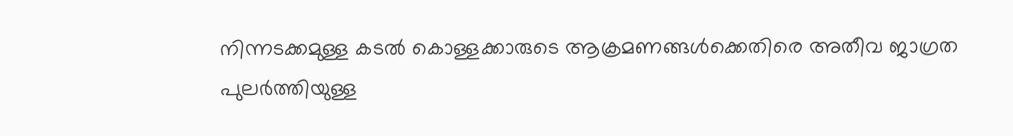നിന്നടക്കമുള്ള കടല്‍ കൊള്ളക്കാരുടെ ആക്രമണങ്ങള്‍ക്കെതിരെ അതീവ ജാഗ്രത പുലര്‍ത്തിയുള്ള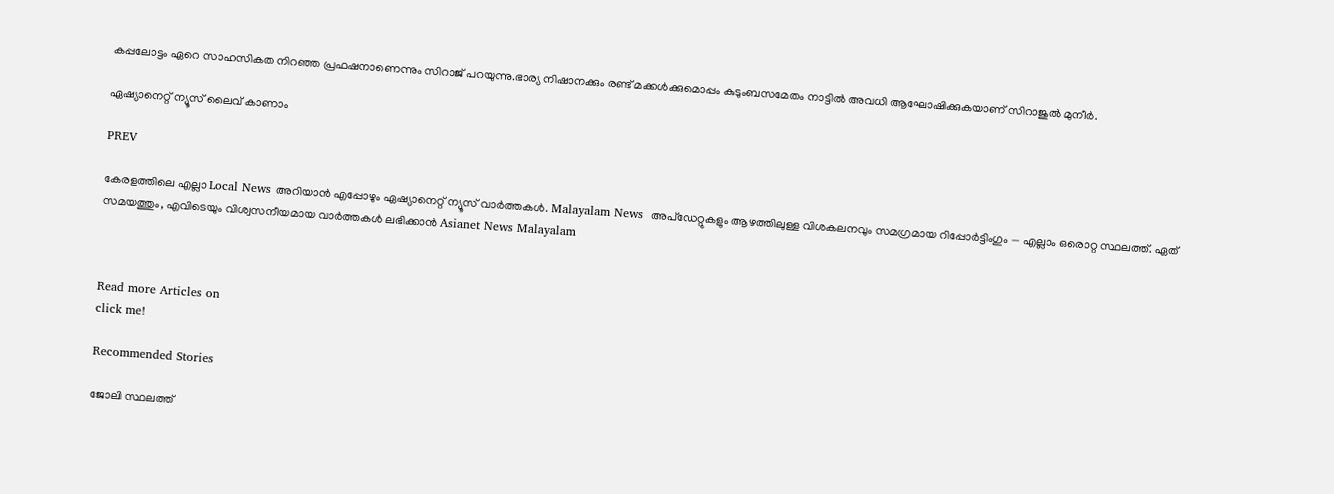കപ്പലോട്ടം ഏറെ സാഹസികത നിറഞ്ഞ പ്രഫഷനാണെന്നും സിറാജ് പറയുന്നു.ഭാര്യ നിഷാനക്കും രണ്ട് മക്കള്‍ക്കുമൊപ്പം കുടുംബസമേതം നാട്ടില്‍ അവധി ആഘോഷിക്കുകയാണ് സിറാജുല്‍ മുനീര്‍.

ഏഷ്യാനെറ്റ് ന്യൂസ് ലൈവ് കാണാം

PREV

കേരളത്തിലെ എല്ലാ Local News അറിയാൻ എപ്പോഴും ഏഷ്യാനെറ്റ് ന്യൂസ് വാർത്തകൾ. Malayalam News  അപ്‌ഡേറ്റുകളും ആഴത്തിലുള്ള വിശകലനവും സമഗ്രമായ റിപ്പോർട്ടിംഗും — എല്ലാം ഒരൊറ്റ സ്ഥലത്ത്. ഏത് സമയത്തും, എവിടെയും വിശ്വസനീയമായ വാർത്തകൾ ലഭിക്കാൻ Asianet News Malayalam



Read more Articles on
click me!

Recommended Stories

ജോലി സ്ഥലത്ത്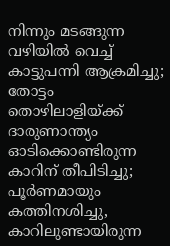നിന്നും മടങ്ങുന്ന വഴിയിൽ വെച്ച് കാട്ടുപന്നി ആക്രമിച്ചു; തോട്ടം തൊഴിലാളിയ്ക്ക് ദാരുണാന്ത്യം
ഓടിക്കൊണ്ടിരുന്ന കാറിന് തീപിടിച്ചു; പൂ‍ർണമായും കത്തിനശിച്ചു, കാറിലുണ്ടായിരുന്ന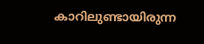കാറിലുണ്ടായിരുന്ന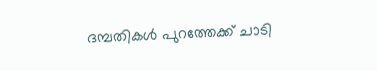ദമ്പതികൾ പുറത്തേക്ക് ചാടി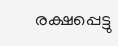രക്ഷപ്പെട്ടു